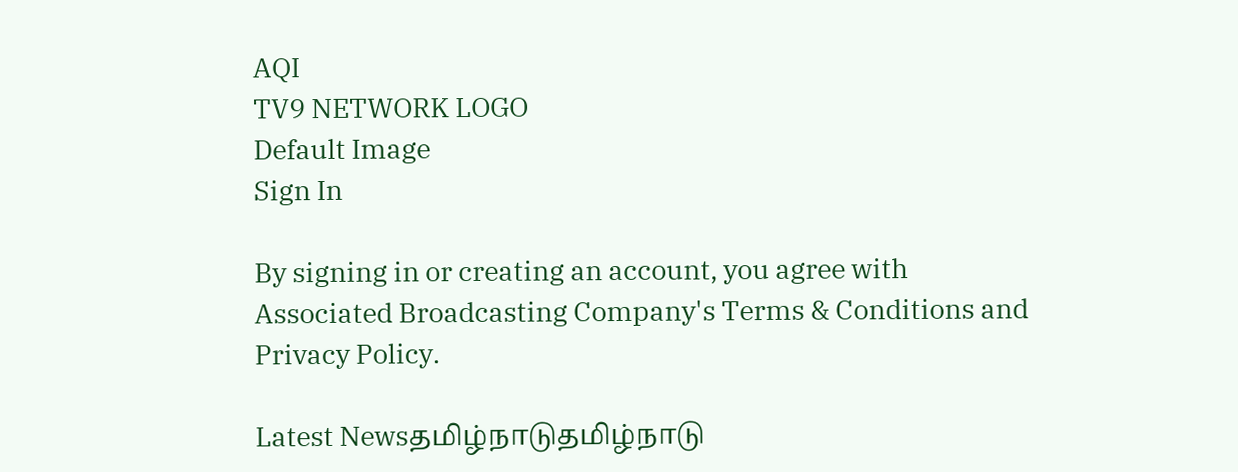AQI
TV9 NETWORK LOGO
Default Image
Sign In

By signing in or creating an account, you agree with Associated Broadcasting Company's Terms & Conditions and Privacy Policy.

Latest Newsதமிழ்நாடுதமிழ்நாடு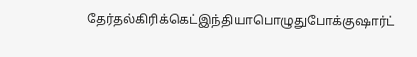தேர்தல்கிரிக்கெட்இந்தியாபொழுதுபோக்குஷார்ட்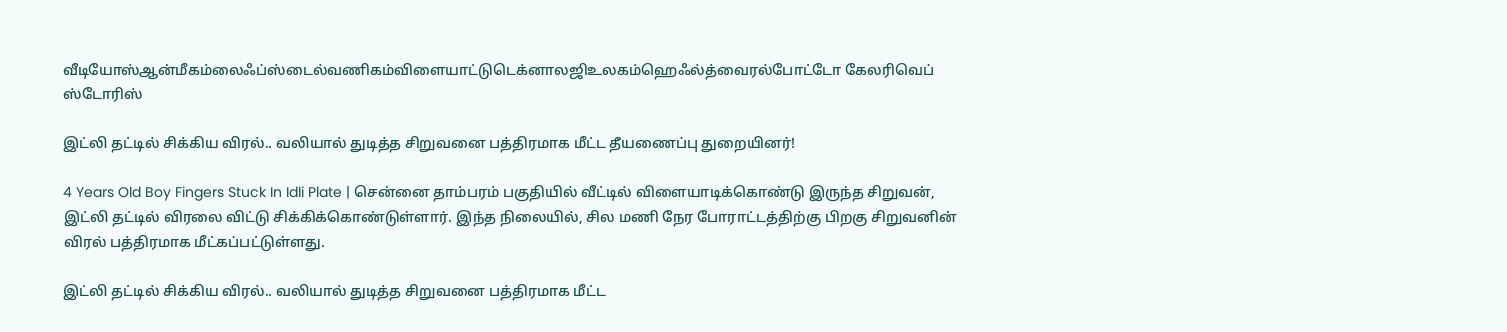வீடியோஸ்ஆன்மீகம்லைஃப்ஸ்டைல்வணிகம்விளையாட்டுடெக்னாலஜிஉலகம்ஹெஃல்த்வைரல்போட்டோ கேலரிவெப் ஸ்டோரிஸ்

இட்லி தட்டில் சிக்கிய விரல்.. வலியால் துடித்த சிறுவனை பத்திரமாக மீட்ட தீயணைப்பு துறையினர்!

4 Years Old Boy Fingers Stuck In Idli Plate | சென்னை தாம்பரம் பகுதியில் வீட்டில் விளையாடிக்கொண்டு இருந்த சிறுவன், இட்லி தட்டில் விரலை விட்டு சிக்கிக்கொண்டுள்ளார். இந்த நிலையில், சில மணி நேர போராட்டத்திற்கு பிறகு சிறுவனின் விரல் பத்திரமாக மீட்கப்பட்டுள்ளது.

இட்லி தட்டில் சிக்கிய விரல்.. வலியால் துடித்த சிறுவனை பத்திரமாக மீட்ட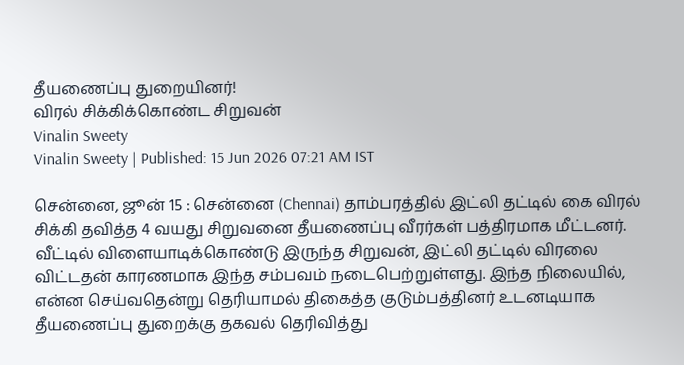தீயணைப்பு துறையினர்!
விரல் சிக்கிக்கொண்ட சிறுவன்
Vinalin Sweety
Vinalin Sweety | Published: 15 Jun 2026 07:21 AM IST

சென்னை, ஜூன் 15 : சென்னை (Chennai) தாம்பரத்தில் இட்லி தட்டில் கை விரல் சிக்கி தவித்த 4 வயது சிறுவனை தீயணைப்பு வீரர்கள் பத்திரமாக மீட்டனர். வீட்டில் விளையாடிக்கொண்டு இருந்த சிறுவன், இட்லி தட்டில் விரலை விட்டதன் காரணமாக இந்த சம்பவம் நடைபெற்றுள்ளது. இந்த நிலையில், என்ன செய்வதென்று தெரியாமல் திகைத்த குடும்பத்தினர் உடனடியாக தீயணைப்பு துறைக்கு தகவல் தெரிவித்து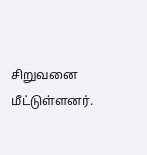சிறுவனை மீட்டுள்ளனர்.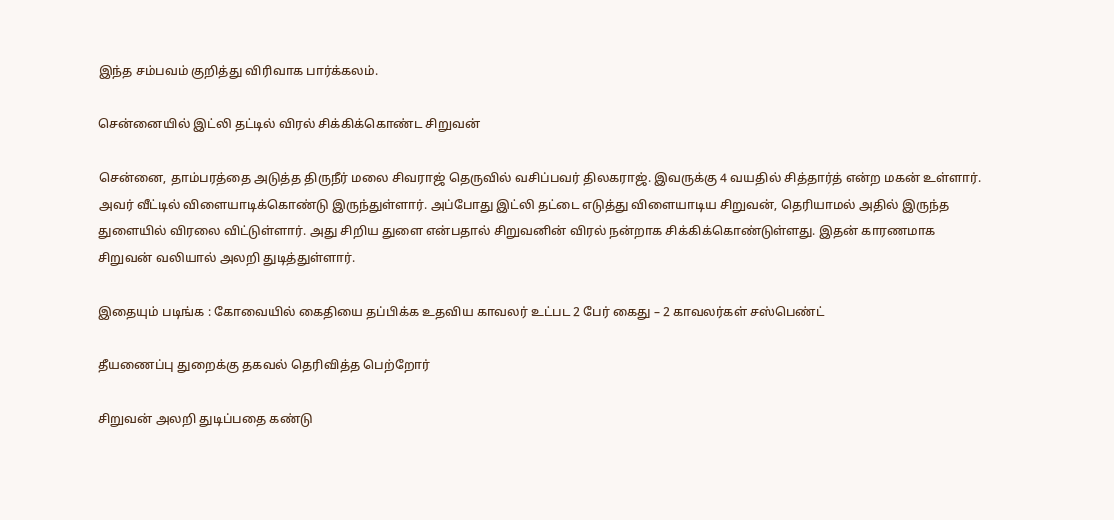இந்த சம்பவம் குறித்து விரிவாக பார்க்கலம்.

சென்னையில் இட்லி தட்டில் விரல் சிக்கிக்கொண்ட சிறுவன்

சென்னை, தாம்பரத்தை அடுத்த திருநீர் மலை சிவராஜ் தெருவில் வசிப்பவர் திலகராஜ். இவருக்கு 4 வயதில் சித்தார்த் என்ற மகன் உள்ளார். அவர் வீட்டில் விளையாடிக்கொண்டு இருந்துள்ளார். அப்போது இட்லி தட்டை எடுத்து விளையாடிய சிறுவன், தெரியாமல் அதில் இருந்த துளையில் விரலை விட்டுள்ளார். அது சிறிய துளை என்பதால் சிறுவனின் விரல் நன்றாக சிக்கிக்கொண்டுள்ளது. இதன் காரணமாக சிறுவன் வலியால் அலறி துடித்துள்ளார்.

இதையும் படிங்க : கோவையில் கைதியை தப்பிக்க உதவிய காவலர் உட்பட 2 பேர் கைது – 2 காவலர்கள் சஸ்பெண்ட்

தீயணைப்பு துறைக்கு தகவல் தெரிவித்த பெற்றோர்

சிறுவன் அலறி துடிப்பதை கண்டு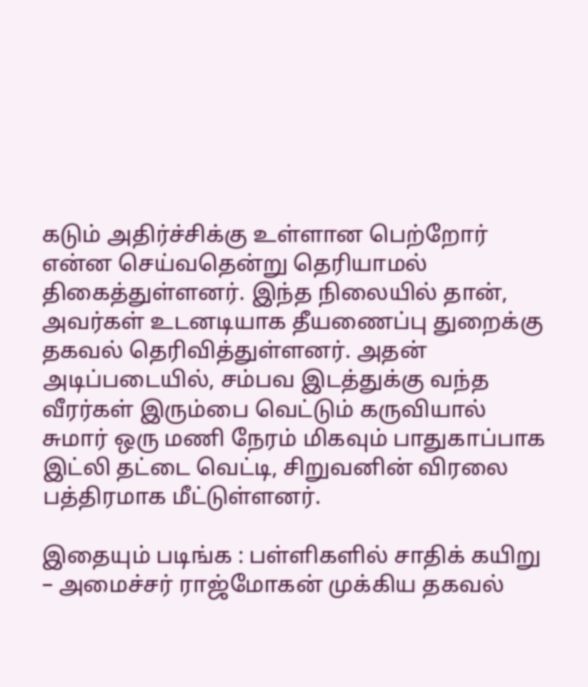கடும் அதிர்ச்சிக்கு உள்ளான பெற்றோர் என்ன செய்வதென்று தெரியாமல் திகைத்துள்ளனர். இந்த நிலையில் தான், அவர்கள் உடனடியாக தீயணைப்பு துறைக்கு தகவல் தெரிவித்துள்ளனர். அதன் அடிப்படையில், சம்பவ இடத்துக்கு வந்த வீரர்கள் இரும்பை வெட்டும் கருவியால் சுமார் ஒரு மணி நேரம் மிகவும் பாதுகாப்பாக இட்லி தட்டை வெட்டி, சிறுவனின் விரலை பத்திரமாக மீட்டுள்ளனர்.

இதையும் படிங்க : பள்ளிகளில் சாதிக் கயிறு – அமைச்சர் ராஜ்மோகன் முக்கிய தகவல்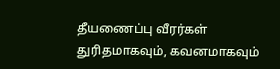தீயணைப்பு வீரர்கள் துரிதமாகவும், கவனமாகவும்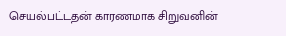செயல்பட்டதன் காரணமாக சிறுவனின்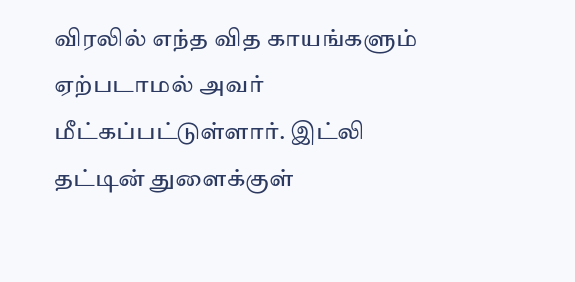விரலில் எந்த வித காயங்களும் ஏற்படாமல் அவர் மீட்கப்பட்டுள்ளார். இட்லி தட்டின் துளைக்குள்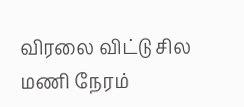விரலை விட்டு சில மணி நேரம்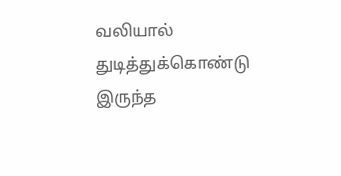வலியால் துடித்துக்கொண்டு இருந்த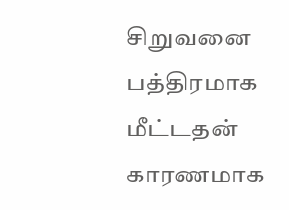சிறுவனை பத்திரமாக மீட்டதன் காரணமாக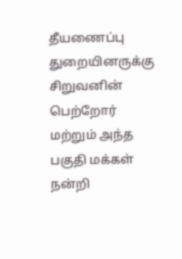தீயணைப்பு துறையினருக்கு சிறுவனின் பெற்றோர் மற்றும் அந்த பகுதி மக்கள் நன்றி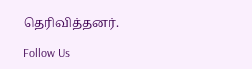தெரிவித்தனர்.

Follow Us